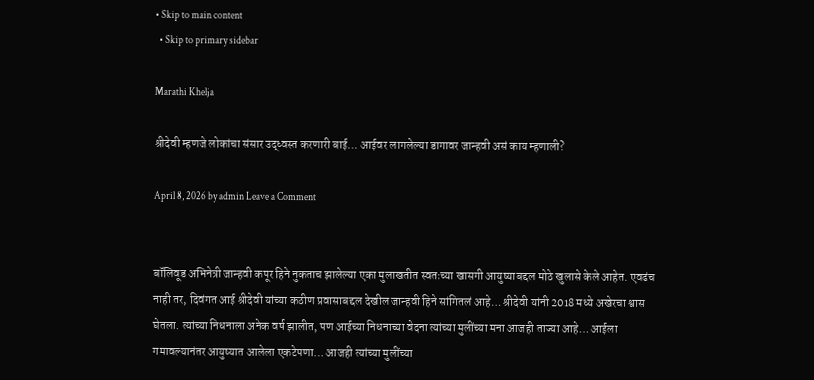• Skip to main content
  • Skip to primary sidebar

Marathi Khelja

श्रीदेवी म्हणजे लोकांचा संसार उद्ध्वस्त करणारी बाई… आईवर लागलेल्या डागावर जान्हवी असं काय म्हणाली?

April 8, 2026 by admin Leave a Comment


बॉलिवूड अभिनेत्री जान्हवी कपूर हिने नुकताच झालेल्या एका मुलाखतीत स्वतःच्या खासगी आयुष्याबद्दल मोठे खुलासे केले आहेत. एवढंच नाही तर, दिवंगत आई श्रीदेवी यांच्या कठीण प्रवासाबद्दल देखील जान्हवी हिने सांगितलं आहे… श्रीदेवी यांनी 2018 मध्ये अखेरचा श्वास घेतला. त्यांच्या निधनाला अनेक वर्ष झालीत, पण आईच्या निधनाच्या वेदना त्यांच्या मुलींच्या मना आजही ताज्या आहे… आईला गमावल्यानंतर आयुष्यात आलेला एकटेपणा… आजही त्यांच्या मुलींच्या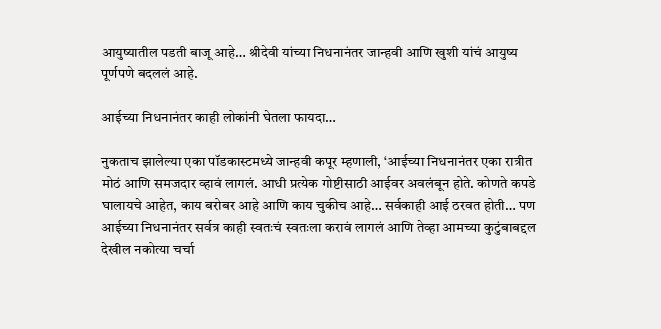आयुष्यातील पडती बाजू आहे… श्रीदेवी यांच्या निधनानंतर जान्हवी आणि खुशी यांचं आयुष्य पूर्णपणे बदललं आहे.

आईच्या निधनानंतर काही लोकांनी घेतला फायदा…

नुकताच झालेल्या एका पॉडकास्टमध्ये जान्हवी कपूर म्हणाली, ‘आईच्या निधनानंतर एका रात्रीत मोठं आणि समजदार व्हावं लागलं. आधी प्रत्येक गोष्टीसाठी आईवर अवलंबून होते. कोणते कपडे घालायचे आहेत, काय बरोबर आहे आणि काय चुकीच आहे… सर्वकाही आई ठरवत होती… पण आईच्या निधनानंतर सर्वत्र काही स्वतःचं स्वतःला करावं लागलं आणि तेव्हा आमच्या कुटुंबाबद्दल देखील नकोत्या चर्चा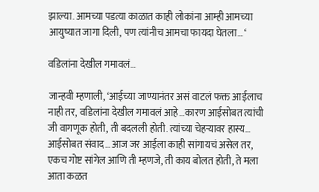झाल्या. आमच्या पडत्या काळात काही लोकांना आम्ही आमच्या आयुष्यात जागा दिली, पण त्यांनीच आमचा फायदा घेतला… ‘

वडिलांना देखील गमावलं…

जान्हवी म्हणाली, ‘आईच्या जाण्यानंतर असं वाटलं फक्त आईलाच नाही तर, वडिलांना देखील गमावलं आहे…कारण आईसोबत त्यांची जी वागणूक होती, ती बदलली होती. त्यांच्या चेहऱ्यावर हास्य… आईसोबत संवाद…आज जर आईला काही सांगायचं असेल तर, एकच गोष्ट सांगेल आणि ती म्हणजे, ती काय बोलत होती, ते मला आता कळत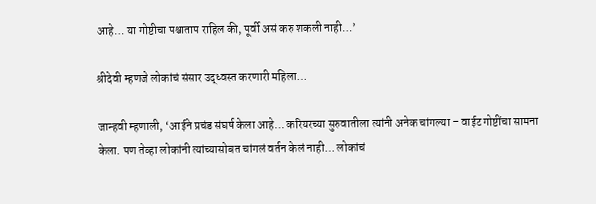आहे… या गोष्टीचा पश्चाताप राहिल की, पूर्वी असं करु शकली नाही…’

श्रीदेवी म्हणजे लोकांचं संसार उद्ध्वस्त करणारी महिला…

जान्हवी म्हणाली, ‘आईने प्रचंड संघर्ष केला आहे… करियरच्या सुरुवातीला त्यांनी अनेक चांगल्या – वाईट गोष्टींचा सामना केला. पण तेव्हा लोकांनी त्यांच्यासोबत चांगलं वर्तन केलं नाही… लोकांचं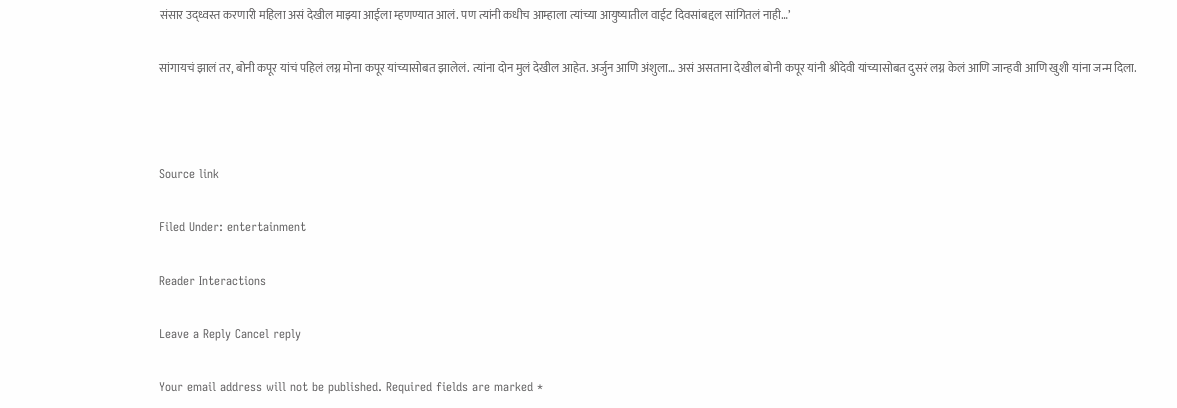संसार उद्ध्वस्त करणारी महिला असं देखील माझ्या आईला म्हणण्यात आलं. पण त्यांनी कधीच आम्हाला त्यांच्या आयुष्यातील वाईट दिवसांबद्दल सांगितलं नाही…’

सांगायचं झालं तर, बोनी कपूर यांचं पहिलं लग्न मोना कपूर यांच्यासोबत झालेलं. त्यांना दोन मुलं देखील आहेत. अर्जुन आणि अंशुला… असं असताना देखील बोनी कपूर यांनी श्रीदेवी यांच्यासोबत दुसरं लग्न केलं आणि जान्हवी आणि खुशी यांना जन्म दिला.



Source link

Filed Under: entertainment

Reader Interactions

Leave a Reply Cancel reply

Your email address will not be published. Required fields are marked *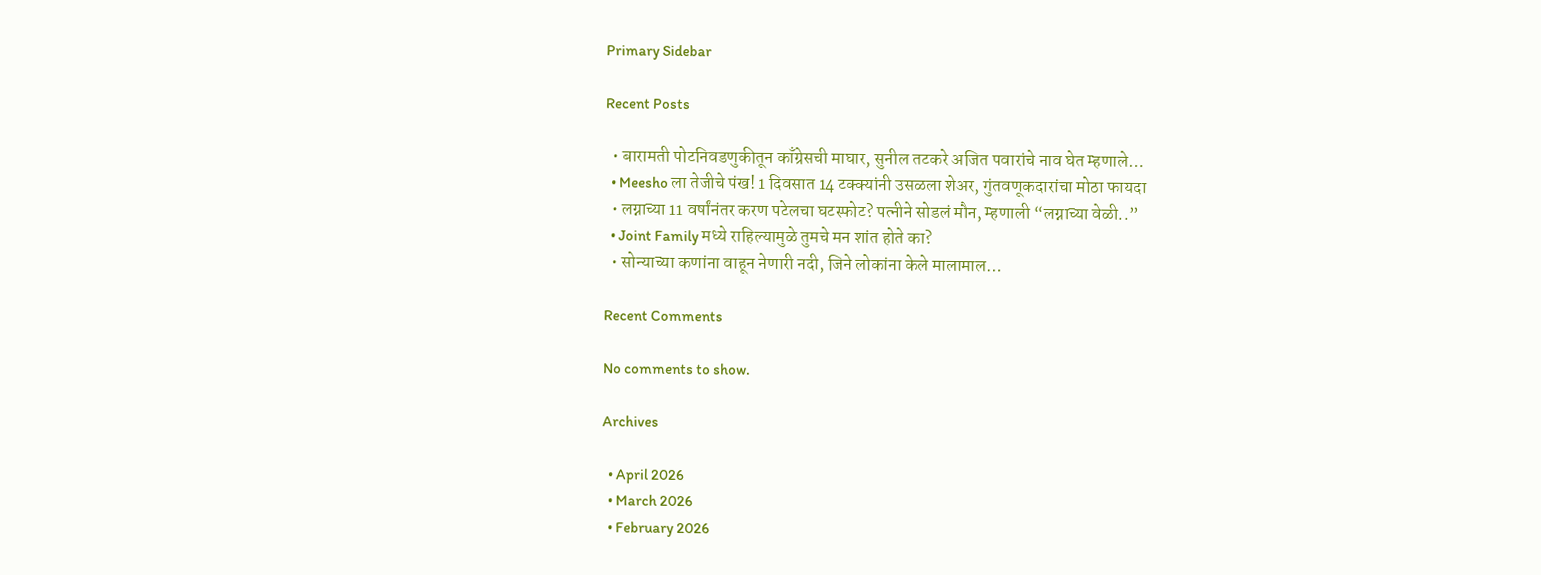Primary Sidebar

Recent Posts

  • बारामती पोटनिवडणुकीतून काँग्रेसची माघार, सुनील तटकरे अजित पवारांचे नाव घेत म्हणाले…
  • Meesho ला तेजीचे पंख! 1 दिवसात 14 टक्क्यांनी उसळला शेअर, गुंतवणूकदारांचा मोठा फायदा
  • लग्नाच्या 11 वर्षांनंतर करण पटेलचा घटस्फोट? पत्नीने सोडलं मौन, म्हणाली “लग्नाच्या वेळी..”
  • Joint Family मध्ये राहिल्यामुळे तुमचे मन शांत होते का?
  • सोन्याच्या कणांना वाहून नेणारी नदी, जिने लोकांना केले मालामाल…

Recent Comments

No comments to show.

Archives

  • April 2026
  • March 2026
  • February 2026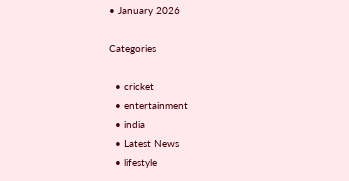• January 2026

Categories

  • cricket
  • entertainment
  • india
  • Latest News
  • lifestyle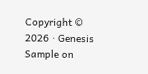Copyright © 2026 · Genesis Sample on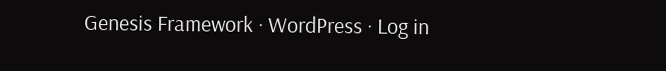Genesis Framework · WordPress · Log in